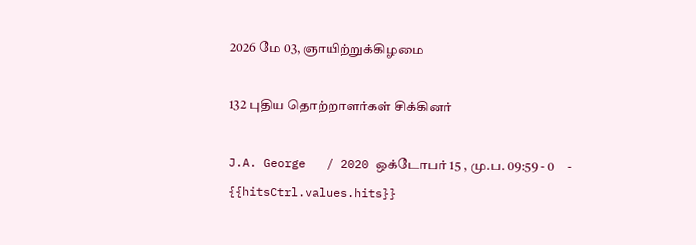2026 மே 03, ஞாயிற்றுக்கிழமை

132 புதிய தொற்றாளர்கள் சிக்கினர்

J.A. George   / 2020 ஒக்டோபர் 15 , மு.ப. 09:59 - 0     - {{hitsCtrl.values.hits}}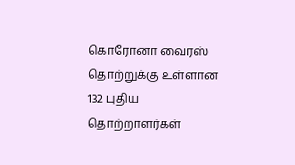கொரோனா வைரஸ் தொற்றுக்கு உள்ளான 132 புதிய தொற்றாளர்கள்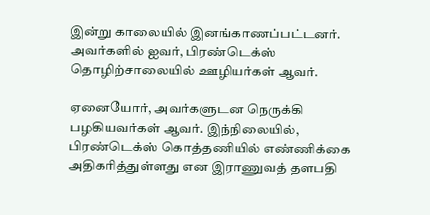இன்று காலையில் இனங்காணப்பட்டனர். அவர்களில் ஐவர், பிரண்டெக்ஸ் தொழிற்சாலையில் ஊழியர்கள் ஆவர்.

ஏனையோர், அவர்களுடன நெருக்கி பழகியவர்கள் ஆவர். இந்நிலையில், பிரண்டெக்ஸ் கொத்தணியில் எண்ணிக்கை அதிகரித்துள்ளது என இராணுவத் தளபதி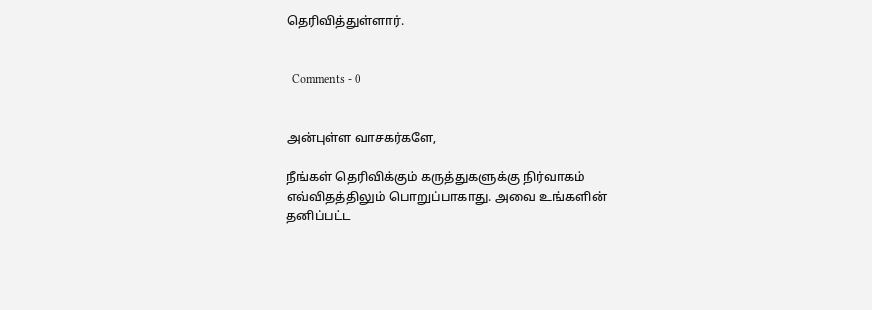தெரிவித்துள்ளார்.


  Comments - 0


அன்புள்ள வாசகர்களே,

நீங்கள் தெரிவிக்கும் கருத்துகளுக்கு நிர்வாகம் எவ்விதத்திலும் பொறுப்பாகாது. அவை உங்களின் தனிப்பட்ட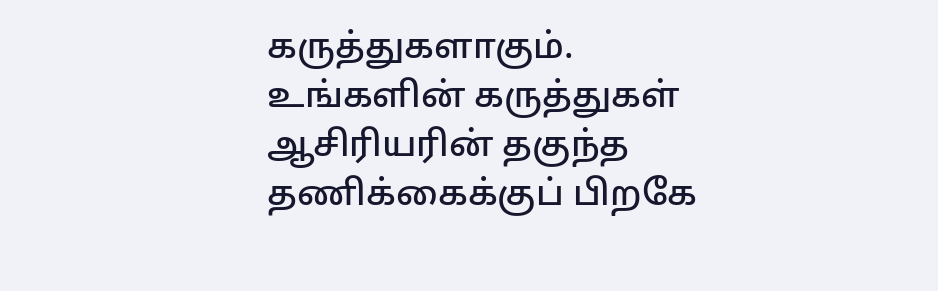கருத்துகளாகும். உங்களின் கருத்துகள் ஆசிரியரின் தகுந்த தணிக்கைக்குப் பிறகே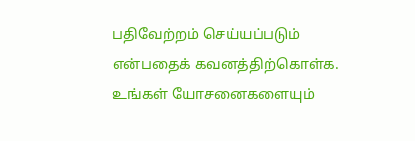பதிவேற்றம் செய்யப்படும் என்பதைக் கவனத்திற்கொள்க. உங்கள் யோசனைகளையும்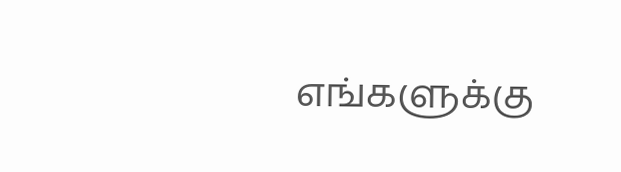எங்களுக்கு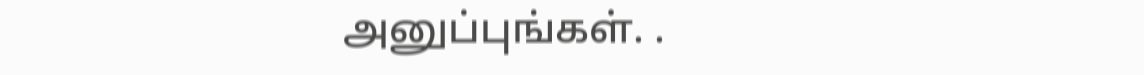அனுப்புங்கள். .